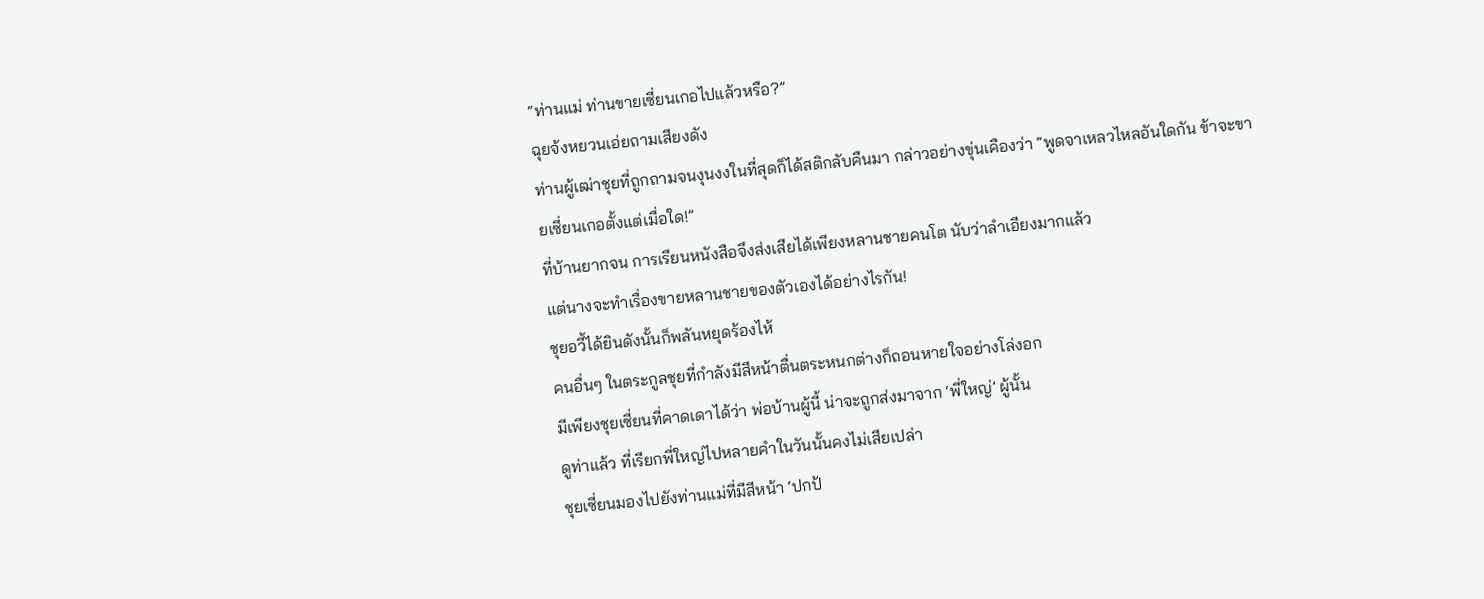“ท่านแม่ ท่านขายเซี่ยนเกอไปแล้วหรือ?”
ฉุยจ้งหยวนเอ่ยถามเสียงดัง
ท่านผู้เฒ่าชุยที่ถูกถามจนงุนงงในที่สุดก็ได้สติกลับคืนมา กล่าวอย่างขุ่นเคืองว่า “พูดจาเหลวไหลอันใดกัน ข้าจะขายเซี่ยนเกอตั้งแต่เมื่อใด!”
ที่บ้านยากจน การเรียนหนังสือจึงส่งเสียได้เพียงหลานชายคนโต นับว่าลำเอียงมากแล้ว
แต่นางจะทำเรื่องขายหลานชายของตัวเองได้อย่างไรกัน!
ชุยอวี้ได้ยินดังนั้นก็พลันหยุดร้องไห้
คนอื่นๆ ในตระกูลชุยที่กำลังมีสีหน้าตื่นตระหนกต่างก็ถอนหายใจอย่างโล่งอก
มีเพียงชุยเซี่ยนที่คาดเดาได้ว่า พ่อบ้านผู้นี้ น่าจะถูกส่งมาจาก ‘พี่ใหญ่’ ผู้นั้น
ดูท่าแล้ว ที่เรียกพี่ใหญ่ไปหลายคำในวันนั้นคงไม่เสียเปล่า
ชุยเซี่ยนมองไปยังท่านแม่ที่มีสีหน้า ‘ปกป้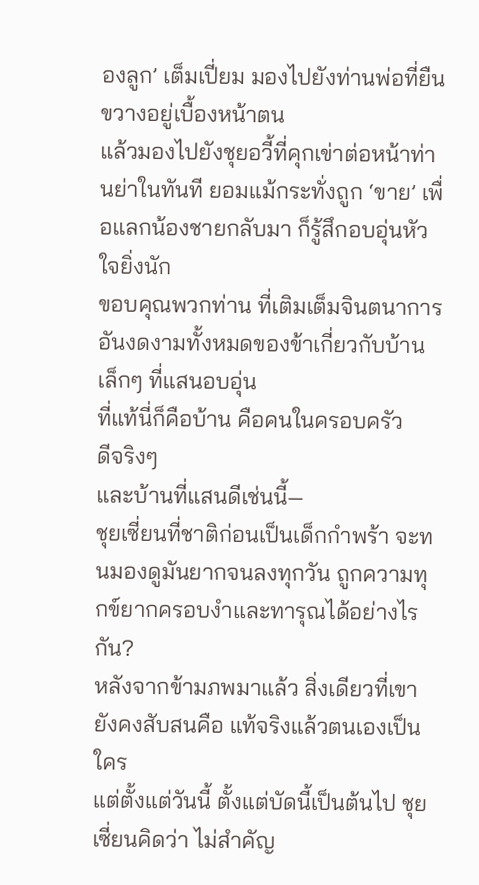องลูก’ เต็มเปี่ยม มองไปยังท่านพ่อที่ยืนขวางอยู่เบื้องหน้าตน
แล้วมองไปยังชุยอวี้ที่คุกเข่าต่อหน้าท่านย่าในทันที ยอมแม้กระทั่งถูก ‘ขาย’ เพื่อแลกน้องชายกลับมา ก็รู้สึกอบอุ่นหัวใจยิ่งนัก
ขอบคุณพวกท่าน ที่เติมเต็มจินตนาการอันงดงามทั้งหมดของข้าเกี่ยวกับบ้านเล็กๆ ที่แสนอบอุ่น
ที่แท้นี่ก็คือบ้าน คือคนในครอบครัว
ดีจริงๆ
และบ้านที่แสนดีเช่นนี้—
ชุยเซี่ยนที่ชาติก่อนเป็นเด็กกำพร้า จะทนมองดูมันยากจนลงทุกวัน ถูกความทุกข์ยากครอบงำและทารุณได้อย่างไรกัน?
หลังจากข้ามภพมาแล้ว สิ่งเดียวที่เขายังคงสับสนคือ แท้จริงแล้วตนเองเป็นใคร
แต่ตั้งแต่วันนี้ ตั้งแต่บัดนี้เป็นต้นไป ชุยเซี่ยนคิดว่า ไม่สำคัญ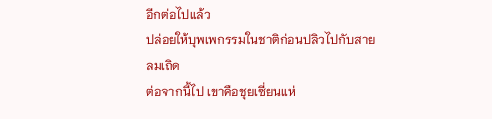อีกต่อไปแล้ว
ปล่อยให้บุพเพกรรมในชาติก่อนปลิวไปกับสายลมเถิด
ต่อจากนี้ไป เขาคือชุยเซี่ยนแห่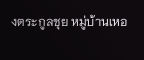งตระกูลชุย หมู่บ้านเหอ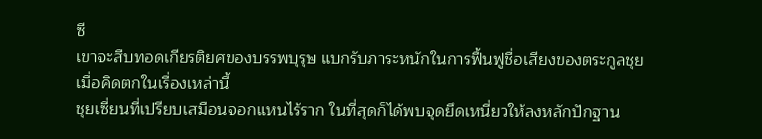ซี
เขาจะสืบทอดเกียรติยศของบรรพบุรุษ แบกรับภาระหนักในการฟื้นฟูชื่อเสียงของตระกูลชุย
เมื่อคิดตกในเรื่องเหล่านี้
ชุยเซี่ยนที่เปรียบเสมือนจอกแหนไร้ราก ในที่สุดก็ได้พบจุดยึดเหนี่ยวให้ลงหลักปักฐาน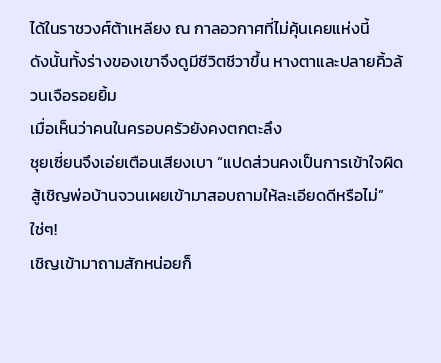ได้ในราชวงศ์ต้าเหลียง ณ กาลอวกาศที่ไม่คุ้นเคยแห่งนี้
ดังนั้นทั้งร่างของเขาจึงดูมีชีวิตชีวาขึ้น หางตาและปลายคิ้วล้วนเจือรอยยิ้ม
เมื่อเห็นว่าคนในครอบครัวยังคงตกตะลึง
ชุยเซี่ยนจึงเอ่ยเตือนเสียงเบา “แปดส่วนคงเป็นการเข้าใจผิด สู้เชิญพ่อบ้านจวนเผยเข้ามาสอบถามให้ละเอียดดีหรือไม่”
ใช่ๆ!
เชิญเข้ามาถามสักหน่อยก็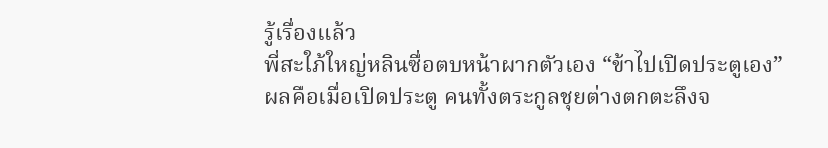รู้เรื่องแล้ว
พี่สะใภ้ใหญ่หลินซื่อตบหน้าผากตัวเอง “ข้าไปเปิดประตูเอง”
ผลคือเมื่อเปิดประตู คนทั้งตระกูลชุยต่างตกตะลึงจ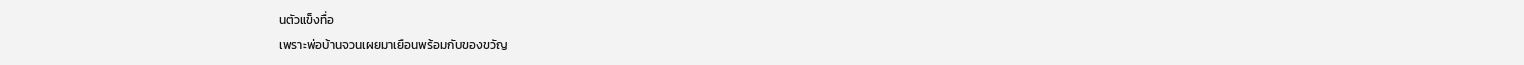นตัวแข็งทื่อ
เพราะพ่อบ้านจวนเผยมาเยือนพร้อมกับของขวัญ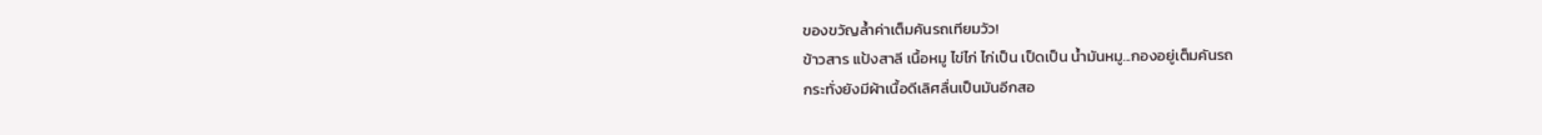ของขวัญล้ำค่าเต็มคันรถเทียมวัว!
ข้าวสาร แป้งสาลี เนื้อหมู ไข่ไก่ ไก่เป็น เป็ดเป็น น้ำมันหมู...กองอยู่เต็มคันรถ
กระทั่งยังมีผ้าเนื้อดีเลิศลื่นเป็นมันอีกสอ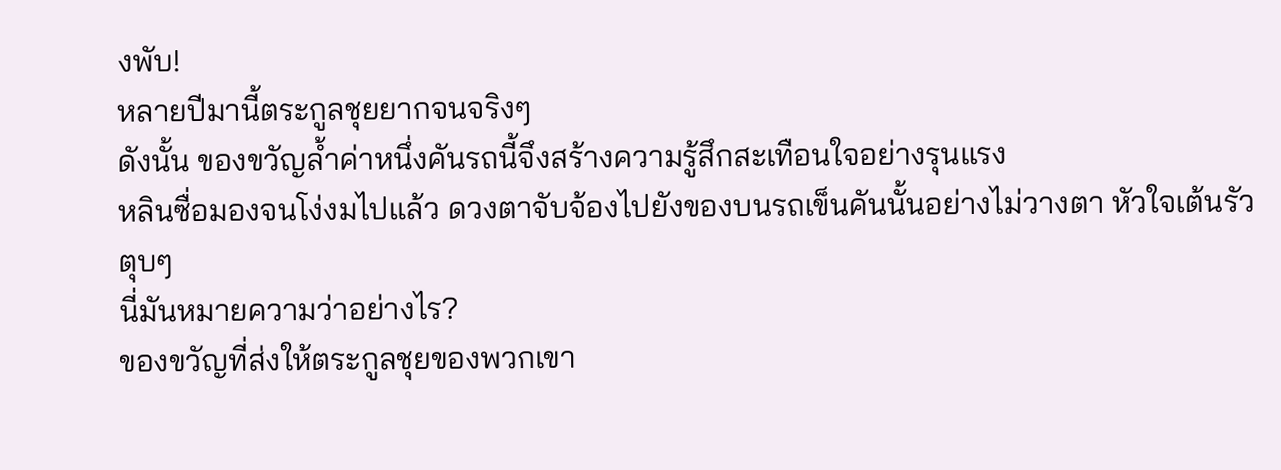งพับ!
หลายปีมานี้ตระกูลชุยยากจนจริงๆ
ดังนั้น ของขวัญล้ำค่าหนึ่งคันรถนี้จึงสร้างความรู้สึกสะเทือนใจอย่างรุนแรง
หลินซื่อมองจนโง่งมไปแล้ว ดวงตาจับจ้องไปยังของบนรถเข็นคันนั้นอย่างไม่วางตา หัวใจเต้นรัวตุบๆ
นี่มันหมายความว่าอย่างไร?
ของขวัญที่ส่งให้ตระกูลชุยของพวกเขา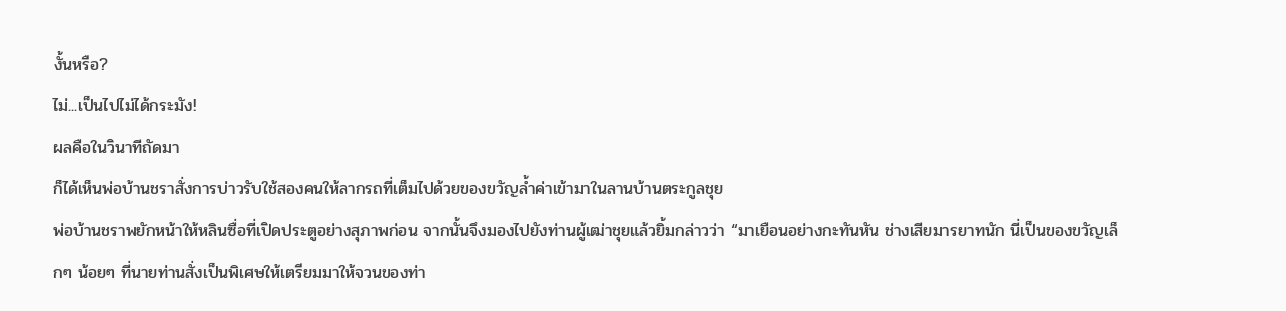งั้นหรือ?
ไม่...เป็นไปไม่ได้กระมัง!
ผลคือในวินาทีถัดมา
ก็ได้เห็นพ่อบ้านชราสั่งการบ่าวรับใช้สองคนให้ลากรถที่เต็มไปด้วยของขวัญล้ำค่าเข้ามาในลานบ้านตระกูลชุย
พ่อบ้านชราพยักหน้าให้หลินซื่อที่เปิดประตูอย่างสุภาพก่อน จากนั้นจึงมองไปยังท่านผู้เฒ่าชุยแล้วยิ้มกล่าวว่า “มาเยือนอย่างกะทันหัน ช่างเสียมารยาทนัก นี่เป็นของขวัญเล็กๆ น้อยๆ ที่นายท่านสั่งเป็นพิเศษให้เตรียมมาให้จวนของท่า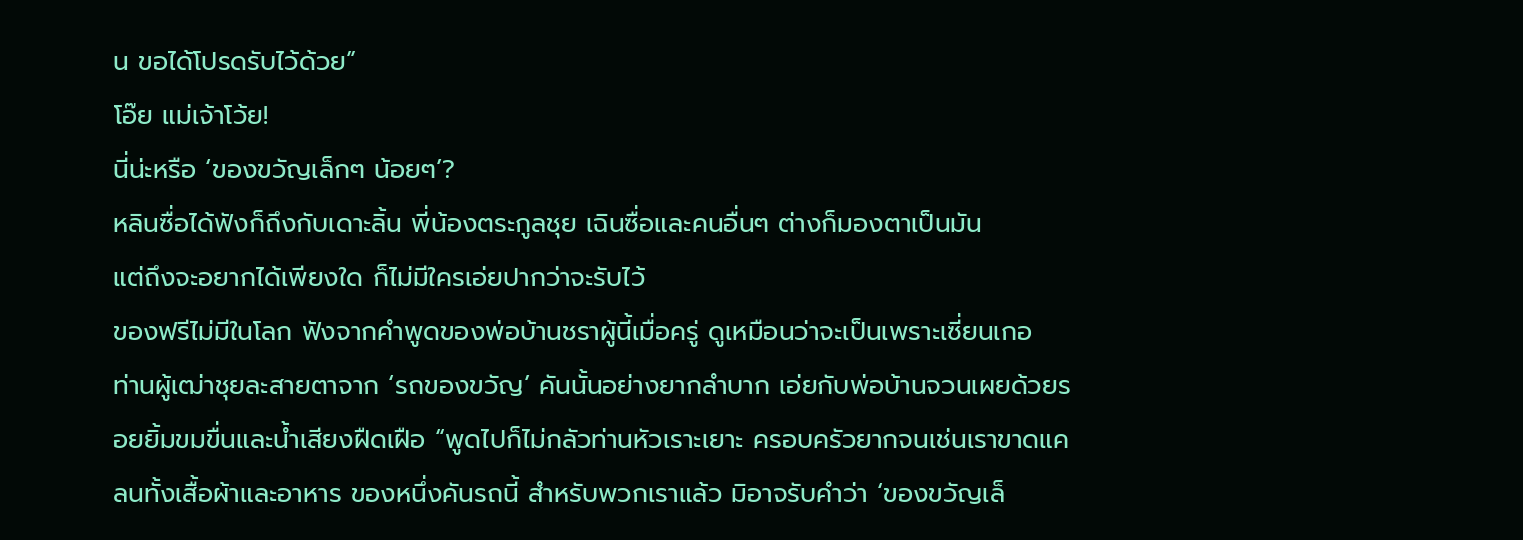น ขอได้โปรดรับไว้ด้วย”
โอ๊ย แม่เจ้าโว้ย!
นี่น่ะหรือ ‘ของขวัญเล็กๆ น้อยๆ’?
หลินซื่อได้ฟังก็ถึงกับเดาะลิ้น พี่น้องตระกูลชุย เฉินซื่อและคนอื่นๆ ต่างก็มองตาเป็นมัน
แต่ถึงจะอยากได้เพียงใด ก็ไม่มีใครเอ่ยปากว่าจะรับไว้
ของฟรีไม่มีในโลก ฟังจากคำพูดของพ่อบ้านชราผู้นี้เมื่อครู่ ดูเหมือนว่าจะเป็นเพราะเซี่ยนเกอ
ท่านผู้เฒ่าชุยละสายตาจาก ‘รถของขวัญ’ คันนั้นอย่างยากลำบาก เอ่ยกับพ่อบ้านจวนเผยด้วยรอยยิ้มขมขื่นและน้ำเสียงฝืดเฝือ “พูดไปก็ไม่กลัวท่านหัวเราะเยาะ ครอบครัวยากจนเช่นเราขาดแคลนทั้งเสื้อผ้าและอาหาร ของหนึ่งคันรถนี้ สำหรับพวกเราแล้ว มิอาจรับคำว่า ‘ของขวัญเล็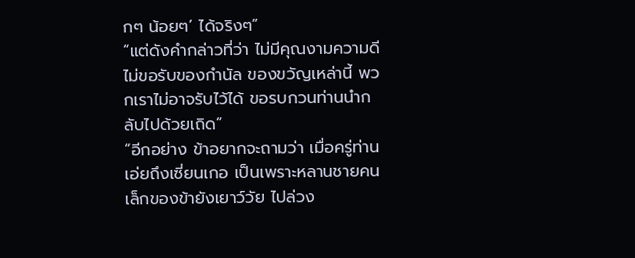กๆ น้อยๆ’ ได้จริงๆ”
“แต่ดังคำกล่าวที่ว่า ไม่มีคุณงามความดี ไม่ขอรับของกำนัล ของขวัญเหล่านี้ พวกเราไม่อาจรับไว้ได้ ขอรบกวนท่านนำกลับไปด้วยเถิด”
“อีกอย่าง ข้าอยากจะถามว่า เมื่อครู่ท่านเอ่ยถึงเซี่ยนเกอ เป็นเพราะหลานชายคนเล็กของข้ายังเยาว์วัย ไปล่วง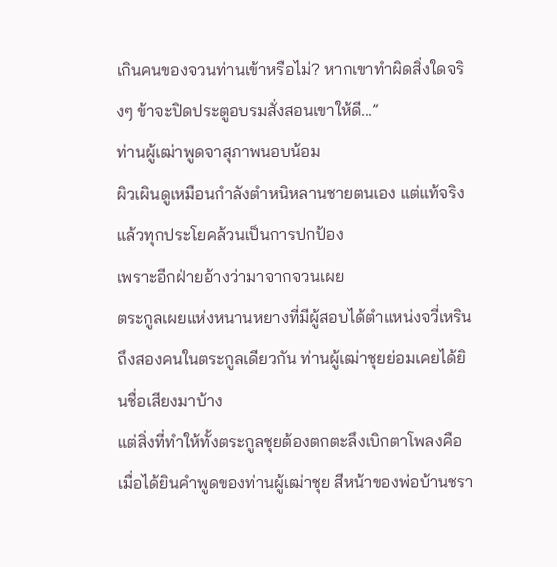เกินคนของจวนท่านเข้าหรือไม่? หากเขาทำผิดสิ่งใดจริงๆ ข้าจะปิดประตูอบรมสั่งสอนเขาให้ดี...”
ท่านผู้เฒ่าพูดจาสุภาพนอบน้อม
ผิวเผินดูเหมือนกำลังตำหนิหลานชายตนเอง แต่แท้จริงแล้วทุกประโยคล้วนเป็นการปกป้อง
เพราะอีกฝ่ายอ้างว่ามาจากจวนเผย
ตระกูลเผยแห่งหนานหยางที่มีผู้สอบได้ตำแหน่งจวี่เหรินถึงสองคนในตระกูลเดียวกัน ท่านผู้เฒ่าชุยย่อมเคยได้ยินชื่อเสียงมาบ้าง
แต่สิ่งที่ทำให้ทั้งตระกูลชุยต้องตกตะลึงเบิกตาโพลงคือ
เมื่อได้ยินคำพูดของท่านผู้เฒ่าชุย สีหน้าของพ่อบ้านชรา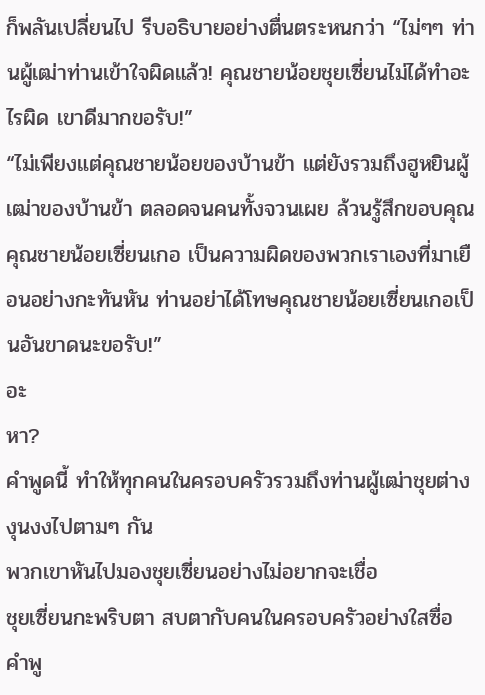ก็พลันเปลี่ยนไป รีบอธิบายอย่างตื่นตระหนกว่า “ไม่ๆๆ ท่านผู้เฒ่าท่านเข้าใจผิดแล้ว! คุณชายน้อยชุยเซี่ยนไม่ได้ทำอะไรผิด เขาดีมากขอรับ!”
“ไม่เพียงแต่คุณชายน้อยของบ้านข้า แต่ยังรวมถึงฮูหยินผู้เฒ่าของบ้านข้า ตลอดจนคนทั้งจวนเผย ล้วนรู้สึกขอบคุณคุณชายน้อยเซี่ยนเกอ เป็นความผิดของพวกเราเองที่มาเยือนอย่างกะทันหัน ท่านอย่าได้โทษคุณชายน้อยเซี่ยนเกอเป็นอันขาดนะขอรับ!”
อะ
หา?
คำพูดนี้ ทำให้ทุกคนในครอบครัวรวมถึงท่านผู้เฒ่าชุยต่างงุนงงไปตามๆ กัน
พวกเขาหันไปมองชุยเซี่ยนอย่างไม่อยากจะเชื่อ
ชุยเซี่ยนกะพริบตา สบตากับคนในครอบครัวอย่างใสซื่อ
คำพู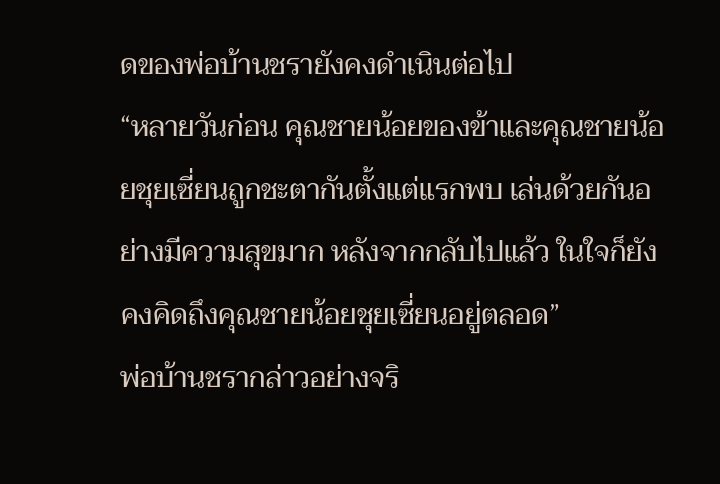ดของพ่อบ้านชรายังคงดำเนินต่อไป
“หลายวันก่อน คุณชายน้อยของข้าและคุณชายน้อยชุยเซี่ยนถูกชะตากันตั้งแต่แรกพบ เล่นด้วยกันอย่างมีความสุขมาก หลังจากกลับไปแล้ว ในใจก็ยังคงคิดถึงคุณชายน้อยชุยเซี่ยนอยู่ตลอด”
พ่อบ้านชรากล่าวอย่างจริ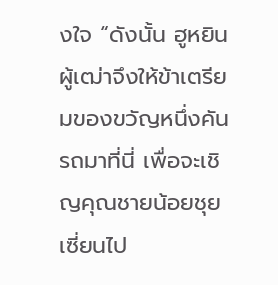งใจ “ดังนั้น ฮูหยินผู้เฒ่าจึงให้ข้าเตรียมของขวัญหนึ่งคันรถมาที่นี่ เพื่อจะเชิญคุณชายน้อยชุยเซี่ยนไป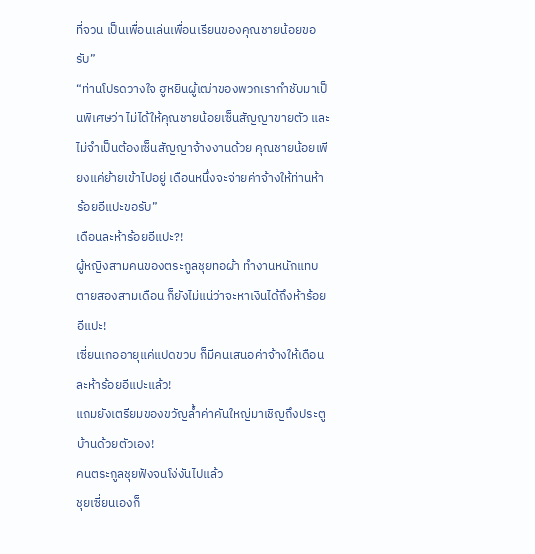ที่จวน เป็นเพื่อนเล่นเพื่อนเรียนของคุณชายน้อยขอรับ”
“ท่านโปรดวางใจ ฮูหยินผู้เฒ่าของพวกเรากำชับมาเป็นพิเศษว่า ไม่ได้ให้คุณชายน้อยเซ็นสัญญาขายตัว และไม่จำเป็นต้องเซ็นสัญญาจ้างงานด้วย คุณชายน้อยเพียงแค่ย้ายเข้าไปอยู่ เดือนหนึ่งจะจ่ายค่าจ้างให้ท่านห้าร้อยอีแปะขอรับ”
เดือนละห้าร้อยอีแปะ?!
ผู้หญิงสามคนของตระกูลชุยทอผ้า ทำงานหนักแทบตายสองสามเดือน ก็ยังไม่แน่ว่าจะหาเงินได้ถึงห้าร้อยอีแปะ!
เซี่ยนเกออายุแค่แปดขวบ ก็มีคนเสนอค่าจ้างให้เดือนละห้าร้อยอีแปะแล้ว!
แถมยังเตรียมของขวัญล้ำค่าคันใหญ่มาเชิญถึงประตูบ้านด้วยตัวเอง!
คนตระกูลชุยฟังจนโง่งันไปแล้ว
ชุยเซี่ยนเองก็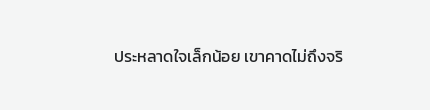ประหลาดใจเล็กน้อย เขาคาดไม่ถึงจริ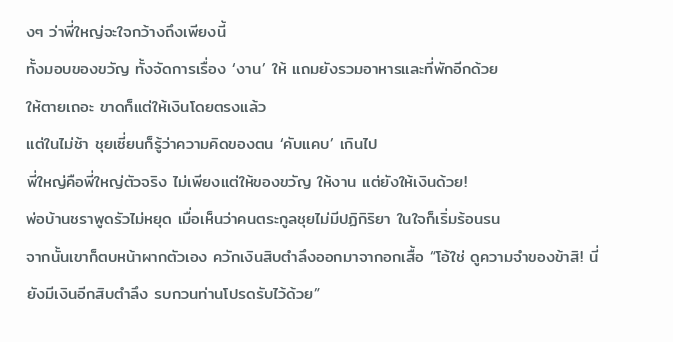งๆ ว่าพี่ใหญ่จะใจกว้างถึงเพียงนี้
ทั้งมอบของขวัญ ทั้งจัดการเรื่อง ‘งาน’ ให้ แถมยังรวมอาหารและที่พักอีกด้วย
ให้ตายเถอะ ขาดก็แต่ให้เงินโดยตรงแล้ว
แต่ในไม่ช้า ชุยเซี่ยนก็รู้ว่าความคิดของตน ‘คับแคบ’ เกินไป
พี่ใหญ่คือพี่ใหญ่ตัวจริง ไม่เพียงแต่ให้ของขวัญ ให้งาน แต่ยังให้เงินด้วย!
พ่อบ้านชราพูดรัวไม่หยุด เมื่อเห็นว่าคนตระกูลชุยไม่มีปฏิกิริยา ในใจก็เริ่มร้อนรน
จากนั้นเขาก็ตบหน้าผากตัวเอง ควักเงินสิบตำลึงออกมาจากอกเสื้อ “โอ้ใช่ ดูความจำของข้าสิ! นี่ยังมีเงินอีกสิบตำลึง รบกวนท่านโปรดรับไว้ด้วย”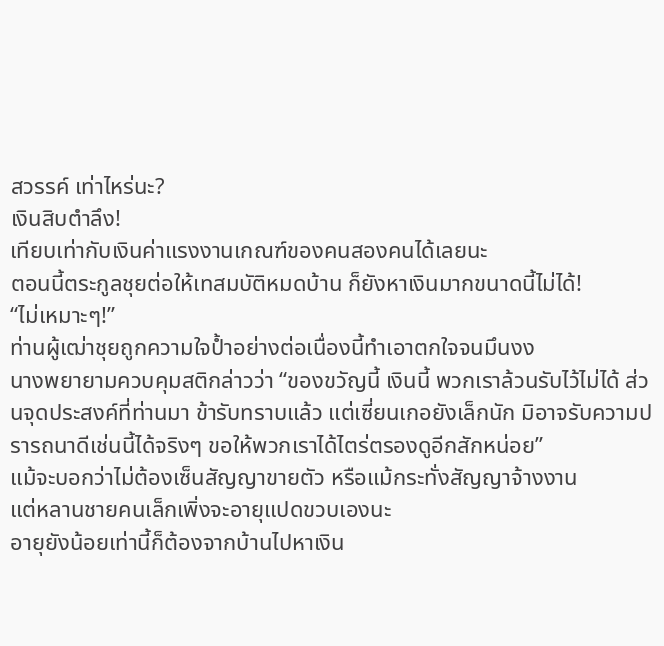สวรรค์ เท่าไหร่นะ?
เงินสิบตำลึง!
เทียบเท่ากับเงินค่าแรงงานเกณฑ์ของคนสองคนได้เลยนะ
ตอนนี้ตระกูลชุยต่อให้เทสมบัติหมดบ้าน ก็ยังหาเงินมากขนาดนี้ไม่ได้!
“ไม่เหมาะๆ!”
ท่านผู้เฒ่าชุยถูกความใจป้ำอย่างต่อเนื่องนี้ทำเอาตกใจจนมึนงง
นางพยายามควบคุมสติกล่าวว่า “ของขวัญนี้ เงินนี้ พวกเราล้วนรับไว้ไม่ได้ ส่วนจุดประสงค์ที่ท่านมา ข้ารับทราบแล้ว แต่เซี่ยนเกอยังเล็กนัก มิอาจรับความปรารถนาดีเช่นนี้ได้จริงๆ ขอให้พวกเราได้ไตร่ตรองดูอีกสักหน่อย”
แม้จะบอกว่าไม่ต้องเซ็นสัญญาขายตัว หรือแม้กระทั่งสัญญาจ้างงาน
แต่หลานชายคนเล็กเพิ่งจะอายุแปดขวบเองนะ
อายุยังน้อยเท่านี้ก็ต้องจากบ้านไปหาเงิน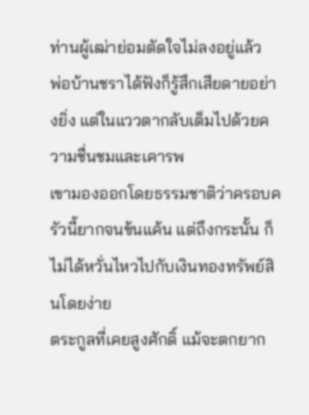ท่านผู้เฒ่าย่อมตัดใจไม่ลงอยู่แล้ว
พ่อบ้านชราได้ฟังก็รู้สึกเสียดายอย่างยิ่ง แต่ในแววตากลับเต็มไปด้วยความชื่นชมและเคารพ
เขามองออกโดยธรรมชาติว่าครอบครัวนี้ยากจนข้นแค้น แต่ถึงกระนั้น ก็ไม่ได้หวั่นไหวไปกับเงินทองทรัพย์สินโดยง่าย
ตระกูลที่เคยสูงศักดิ์ แม้จะตกยาก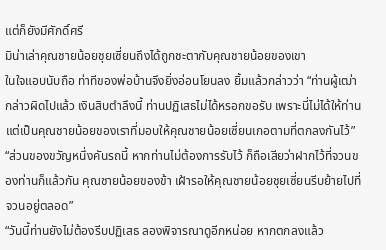แต่ก็ยังมีศักดิ์ศรี
มิน่าเล่าคุณชายน้อยชุยเซี่ยนถึงได้ถูกชะตากับคุณชายน้อยของเขา
ในใจแอบนับถือ ท่าทีของพ่อบ้านจึงยิ่งอ่อนโยนลง ยิ้มแล้วกล่าวว่า “ท่านผู้เฒ่ากล่าวผิดไปแล้ว เงินสิบตำลึงนี้ ท่านปฏิเสธไม่ได้หรอกขอรับ เพราะนี่ไม่ได้ให้ท่าน แต่เป็นคุณชายน้อยของเราที่มอบให้คุณชายน้อยเซี่ยนเกอตามที่ตกลงกันไว้”
“ส่วนของขวัญหนึ่งคันรถนี้ หากท่านไม่ต้องการรับไว้ ก็ถือเสียว่าฝากไว้ที่จวนของท่านก็แล้วกัน คุณชายน้อยของข้า เฝ้ารอให้คุณชายน้อยชุยเซี่ยนรีบย้ายไปที่จวนอยู่ตลอด”
“วันนี้ท่านยังไม่ต้องรีบปฏิเสธ ลองพิจารณาดูอีกหน่อย หากตกลงแล้ว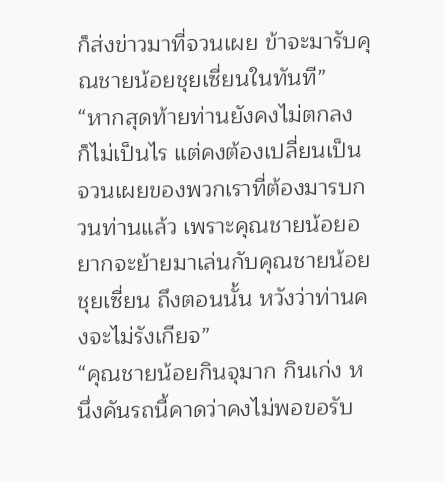ก็ส่งข่าวมาที่จวนเผย ข้าจะมารับคุณชายน้อยชุยเซี่ยนในทันที”
“หากสุดท้ายท่านยังคงไม่ตกลง ก็ไม่เป็นไร แต่คงต้องเปลี่ยนเป็นจวนเผยของพวกเราที่ต้องมารบกวนท่านแล้ว เพราะคุณชายน้อยอยากจะย้ายมาเล่นกับคุณชายน้อยชุยเซี่ยน ถึงตอนนั้น หวังว่าท่านคงจะไม่รังเกียจ”
“คุณชายน้อยกินจุมาก กินเก่ง หนึ่งคันรถนี้คาดว่าคงไม่พอขอรับ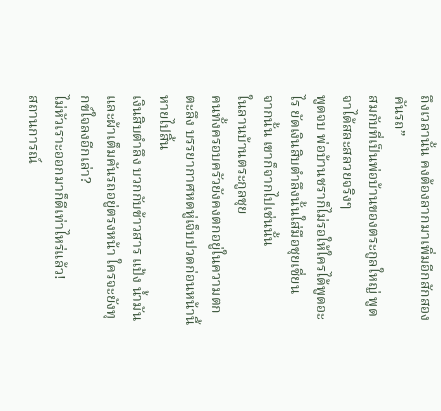ถึงเวลานั้น คงต้องลากมาเพิ่มอีกสักสองคันรถ”
สมกับที่เป็นพ่อบ้านของตระกูลใหญ่ พูดจาได้สละสลวยจริงๆ
พูดจบ พ่อบ้านชราก็ไม่รอให้ใครได้พูดอะไร ยัดเงินสิบตำลึงนั้นใส่มือชุยเซี่ยน
จากนั้น เขาก็จากไปเช่นนั้น
ในลานบ้านตระกูลชุย
คนทั้งครอบครัวยังคงตกอยู่ในความตกตะลึง บรรยากาศหดหู่เจ็บปวดก่อนหน้านี้หายไปสิ้น
เงินสิบตำลึง บวกกับข้าวสาร แป้ง น้ำมัน และผ้าเต็มคันรถอยู่ตรงหน้า ใครจะยังทุกข์ใจลงอีกเล่า?
ไม่หัวเราะออกมาก็ดีเท่าไหร่แล้ว!
สถานการณ์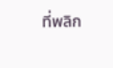ที่พลิก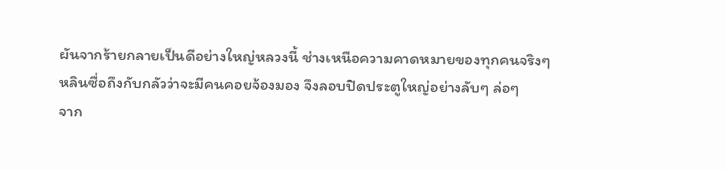ผันจากร้ายกลายเป็นดีอย่างใหญ่หลวงนี้ ช่างเหนือความคาดหมายของทุกคนจริงๆ
หลินซื่อถึงกับกลัวว่าจะมีคนคอยจ้องมอง จึงลอบปิดประตูใหญ่อย่างลับๆ ล่อๆ
จาก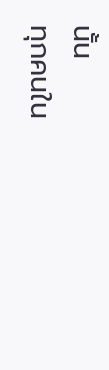นั้น
ทุกคนใน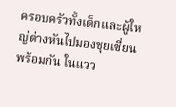ครอบครัวทั้งเด็กและผู้ใหญ่ต่างหันไปมองชุยเซี่ยนพร้อมกัน ในแวว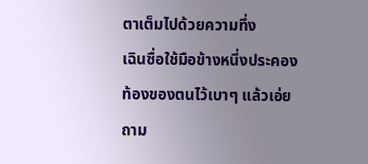ตาเต็มไปด้วยความทึ่ง
เฉินซื่อใช้มือข้างหนึ่งประคองท้องของตนไว้เบาๆ แล้วเอ่ยถาม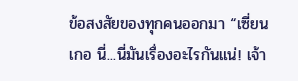ข้อสงสัยของทุกคนออกมา “เซี่ยนเกอ นี่...นี่มันเรื่องอะไรกันแน่! เจ้า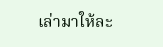เล่ามาให้ละ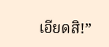เอียดสิ!”